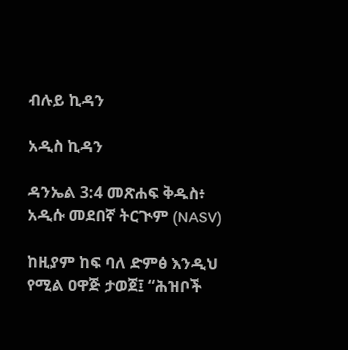ብሉይ ኪዳን

አዲስ ኪዳን

ዳንኤል 3:4 መጽሐፍ ቅዱስ፥ አዲሱ መደበኛ ትርጒም (NASV)

ከዚያም ከፍ ባለ ድምፅ እንዲህ የሚል ዐዋጅ ታወጀ፤ “ሕዝቦች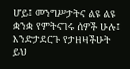ሆይ፤ መንግሥታትና ልዩ ልዩ ቋንቋ የምትናገሩ ሰዎች ሁሉ፤ እንድታደርጉ የታዘዛችሁት ይህ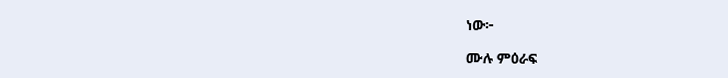ነው፦

ሙሉ ምዕራፍ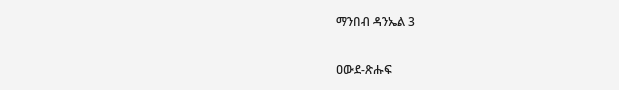ማንበብ ዳንኤል 3

ዐውደ-ጽሑፍ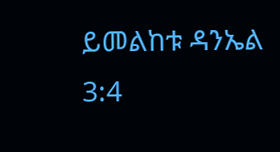ይመልከቱ ዳንኤል 3:4